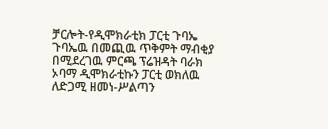ቻርሎት-የዲሞክራቲክ ፓርቲ ጉባኤ
ጉባኤዉ በመጪዉ ጥቅምት ማብቂያ በሚደረገዉ ምርጫ ፕሬዝዳት ባራክ ኦባማ ዲሞክራቲኩን ፓርቲ ወክለዉ ለድጋሚ ዘመነ-ሥልጣን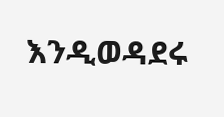እንዲወዳደሩ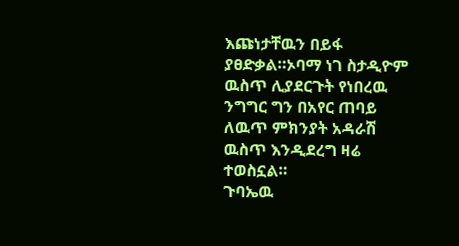እጩነታቸዉን በይፋ ያፀድቃል።ኦባማ ነገ ስታዲዮም ዉስጥ ሊያደርጉት የነበረዉ ንግግር ግን በአየር ጠባይ ለዉጥ ምክንያት አዳራሽ ዉስጥ እንዲደረግ ዛሬ ተወስኗል።
ጉባኤዉ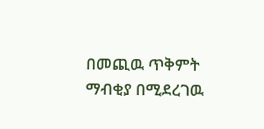በመጪዉ ጥቅምት ማብቂያ በሚደረገዉ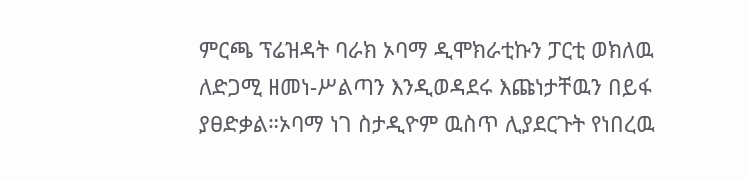ምርጫ ፕሬዝዳት ባራክ ኦባማ ዲሞክራቲኩን ፓርቲ ወክለዉ ለድጋሚ ዘመነ-ሥልጣን እንዲወዳደሩ እጩነታቸዉን በይፋ ያፀድቃል።ኦባማ ነገ ስታዲዮም ዉስጥ ሊያደርጉት የነበረዉ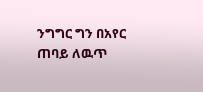ንግግር ግን በአየር ጠባይ ለዉጥ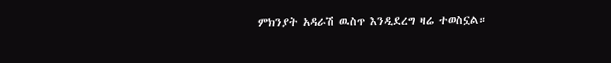ምክንያት አዳራሽ ዉስጥ እንዲደረግ ዛሬ ተወስኗል።